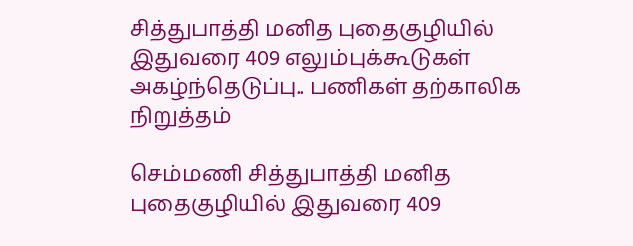சித்துபாத்தி மனித புதைகுழியில் இதுவரை 409 எலும்புக்கூடுகள் அகழ்ந்தெடுப்பு.. பணிகள் தற்காலிக நிறுத்தம்

செம்மணி சித்துபாத்தி மனித புதைகுழியில் இதுவரை 409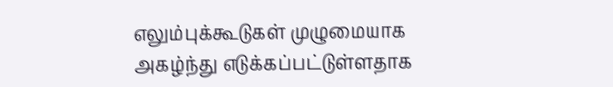எலும்புக்கூடுகள் முழுமையாக அகழ்ந்து எடுக்கப்பட்டுள்ளதாக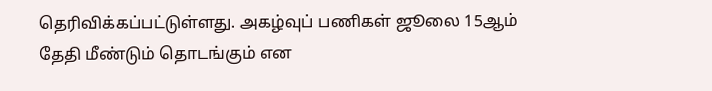தெரிவிக்கப்பட்டுள்ளது. அகழ்வுப் பணிகள் ஜூலை 15ஆம் தேதி மீண்டும் தொடங்கும் என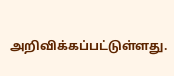அறிவிக்கப்பட்டுள்ளது.